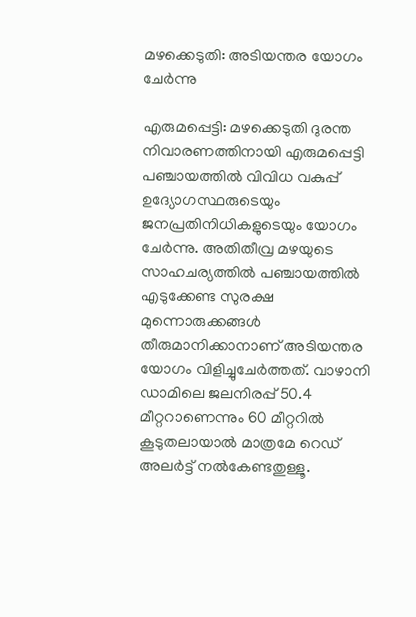മഴക്കെടുതി: അടിയന്തര യോഗം ചേർന്നു

എരുമപ്പെട്ടി: മഴക്കെടുതി ദുരന്ത നിവാരണത്തിനായി എരുമപ്പെട്ടി പഞ്ചായത്തിൽ വിവിധ വകുപ്പ് ഉദ്യോഗസ്ഥരുടെയും ജനപ്രതിനിധികളുടെയും യോഗം ചേർന്നു. അതിതീവ്ര മഴയുടെ സാഹചര്യത്തിൽ പഞ്ചായത്തിൽ എടുക്കേണ്ട സുരക്ഷ മുന്നൊരുക്കങ്ങൾ തീരുമാനിക്കാനാണ് അടിയന്തര യോഗം വിളിച്ചുചേർത്തത്. വാഴാനി ഡാമിലെ ജലനിരപ്പ് 50.4 മീറ്ററാണെന്നും 60 മീറ്ററിൽ കൂടുതലായാൽ മാത്രമേ റെഡ് അലർട്ട് നൽകേണ്ടതുള്ളൂ.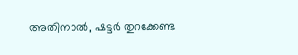അതിനാൽ, ഷട്ടർ തുറക്കേണ്ട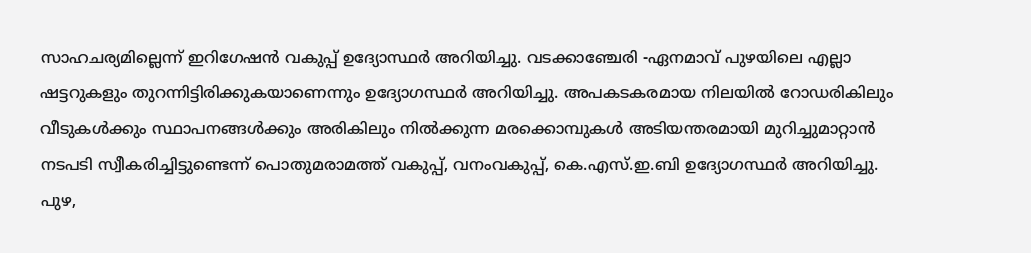സാഹചര്യമില്ലെന്ന് ഇറിഗേഷൻ വകുപ്പ് ഉദ്യോസ്ഥർ അറിയിച്ചു. വടക്കാഞ്ചേരി -ഏനമാവ് പുഴയിലെ എല്ലാ ഷട്ടറുകളും തുറന്നിട്ടിരിക്കുകയാണെന്നും ഉദ്യോഗസ്ഥർ അറിയിച്ചു. അപകടകരമായ നിലയിൽ റോഡരികിലും വീടുകൾക്കും സ്ഥാപനങ്ങൾക്കും അരികിലും നിൽക്കുന്ന മരക്കൊമ്പുകൾ അടിയന്തരമായി മുറിച്ചുമാറ്റാൻ നടപടി സ്വീകരിച്ചിട്ടുണ്ടെന്ന് പൊതുമരാമത്ത് വകുപ്പ്, വനംവകുപ്പ്, കെ.എസ്.ഇ.ബി ഉദ്യോഗസ്ഥർ അറിയിച്ചു. പുഴ,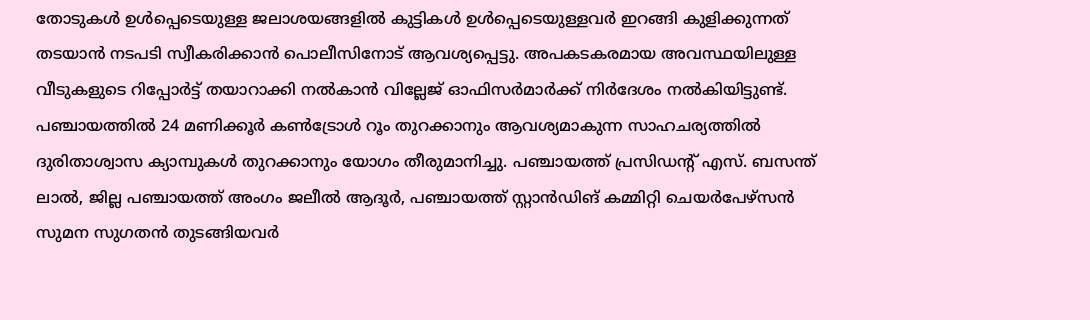തോടുകൾ ഉൾപ്പെടെയുള്ള ജലാശയങ്ങളിൽ കുട്ടികൾ ഉൾപ്പെടെയുള്ളവർ ഇറങ്ങി കുളിക്കുന്നത് തടയാൻ നടപടി സ്വീകരിക്കാൻ പൊലീസിനോട് ആവശ്യപ്പെട്ടു. അപകടകരമായ അവസ്ഥയിലുള്ള വീടുകളുടെ റിപ്പോർട്ട് തയാറാക്കി നൽകാൻ വില്ലേജ് ഓഫിസർമാർക്ക് നിർദേശം നൽകിയിട്ടുണ്ട്. പഞ്ചായത്തിൽ 24 മണിക്കൂർ കൺട്രോൾ റൂം തുറക്കാനും ആവശ്യമാകുന്ന സാഹചര്യത്തിൽ ദുരിതാശ്വാസ ക്യാമ്പുകൾ തുറക്കാനും യോഗം തീരുമാനിച്ചു. പഞ്ചായത്ത് പ്രസിഡന്‍റ് എസ്. ബസന്ത് ലാൽ, ജില്ല പഞ്ചായത്ത് അംഗം ജലീൽ ആദൂർ, പഞ്ചായത്ത് സ്റ്റാൻഡിങ് കമ്മിറ്റി ചെയർപേഴ്സൻ സുമന സുഗതൻ തുടങ്ങിയവർ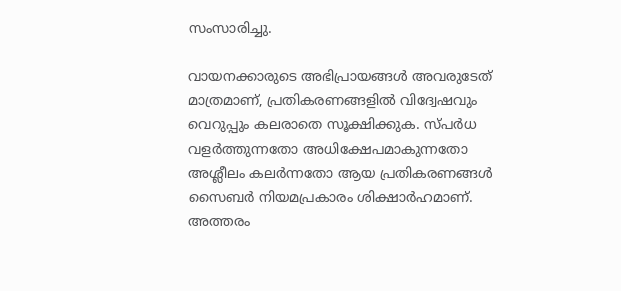സംസാരിച്ചു.

വായനക്കാരുടെ അഭിപ്രായങ്ങള്‍ അവരുടേത് മാത്രമാണ്, പ്രതികരണങ്ങളിൽ വിദ്വേഷവും വെറുപ്പും കലരാതെ സൂക്ഷിക്കുക. സ്പർധ വളർത്തുന്നതോ അധിക്ഷേപമാകുന്നതോ അശ്ലീലം കലർന്നതോ ആയ പ്രതികരണങ്ങൾ സൈബർ നിയമപ്രകാരം ശിക്ഷാർഹമാണ്. അത്തരം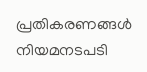പ്രതികരണങ്ങൾ നിയമനടപടി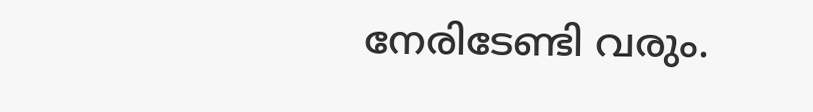നേരിടേണ്ടി വരും.